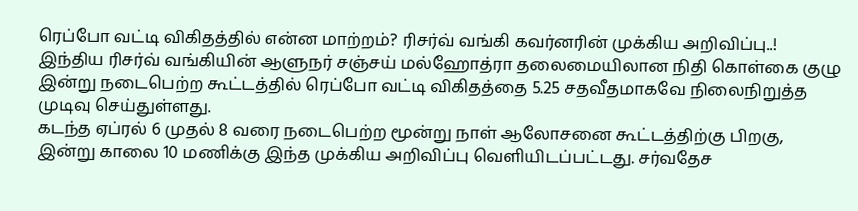ரெப்போ வட்டி விகிதத்தில் என்ன மாற்றம்? ரிசர்வ் வங்கி கவர்னரின் முக்கிய அறிவிப்பு..!
இந்திய ரிசர்வ் வங்கியின் ஆளுநர் சஞ்சய் மல்ஹோத்ரா தலைமையிலான நிதி கொள்கை குழு இன்று நடைபெற்ற கூட்டத்தில் ரெப்போ வட்டி விகிதத்தை 5.25 சதவீதமாகவே நிலைநிறுத்த முடிவு செய்துள்ளது.
கடந்த ஏப்ரல் 6 முதல் 8 வரை நடைபெற்ற மூன்று நாள் ஆலோசனை கூட்டத்திற்கு பிறகு, இன்று காலை 10 மணிக்கு இந்த முக்கிய அறிவிப்பு வெளியிடப்பட்டது. சர்வதேச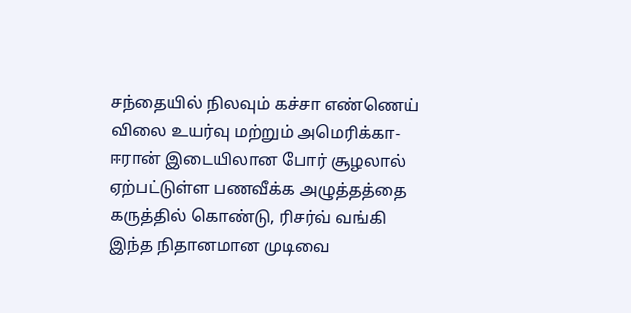சந்தையில் நிலவும் கச்சா எண்ணெய் விலை உயர்வு மற்றும் அமெரிக்கா-ஈரான் இடையிலான போர் சூழலால் ஏற்பட்டுள்ள பணவீக்க அழுத்தத்தை கருத்தில் கொண்டு, ரிசர்வ் வங்கி இந்த நிதானமான முடிவை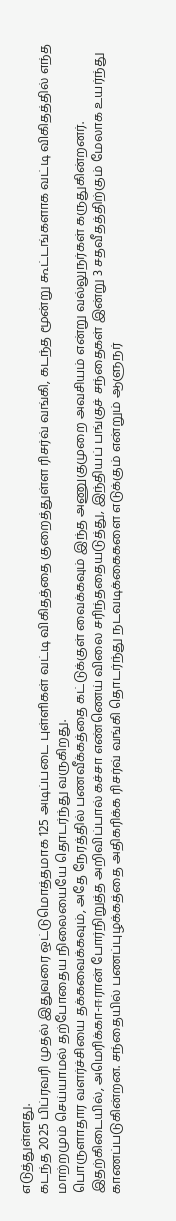எடுத்துள்ளது.
கடந்த 2025 பிப்ரவரி முதல் இதுவரை ஒட்டுமொத்தமாக 125 அடிப்படை புள்ளிகள் வட்டி விகிதத்தை குறைத்துள்ள ரிசர்வ் வங்கி, கடந்த மூன்று கூட்டங்களாக வட்டி விகிதத்தில் எந்த மாற்றமும் செய்யாமல் தற்போதைய நிலையையே தொடர்ந்து வருகிறது.
பொருளாதார வளர்ச்சியை தக்கவைக்கவும், அதே நேரத்தில் பணவீக்கத்தை கட்டுக்குள் வைக்கவும் இந்த அணுகுமுறை அவசியம் என்று வல்லுநர்கள் கருதுகின்றனர்.
இதற்கிடையில், அமெரிக்கா-ஈரான் போர்நிறுத்த அறிவிப்பால் கச்சா எண்ணெய் விலை சரிந்ததையடுத்து, இந்தியப் பங்குச் சந்தைகள் இன்று 3 சதவீதத்திற்கும் மேலாக உயர்ந்து காணப்படுகின்றன. சந்தையில் பணப்புழக்கத்தை அதிகரிக்க ரிசர்வ் வங்கி தொடர்ந்து நடவடிக்கைகளை எடுக்கும் என்றும் ஆளுநர்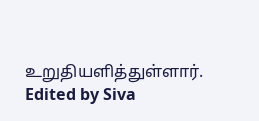உறுதியளித்துள்ளார்.
Edited by Siva